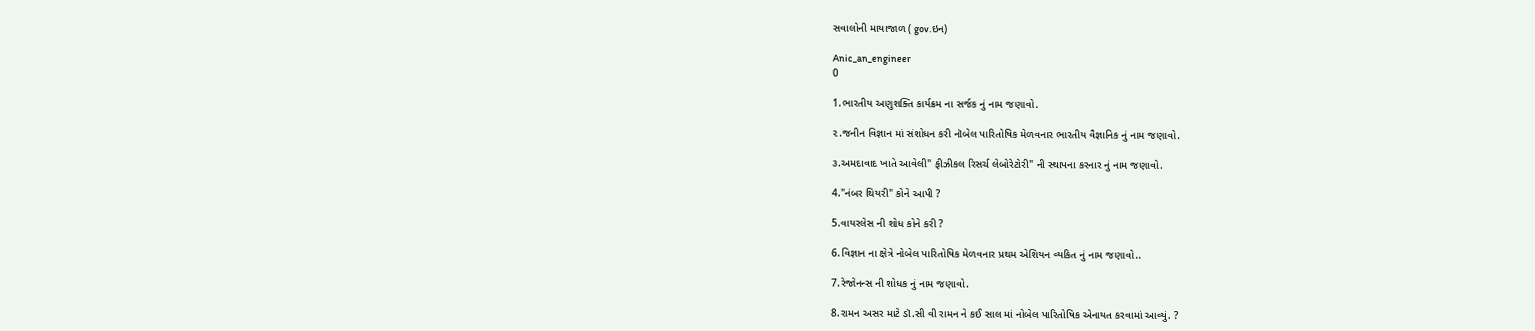સવાલોની માયાજાળ ( gov.ઇન)

Anic_an_engineer
0

1.ભારતીય અણુશક્તિ કાર્યક્રમ ના સર્જક નું નામ જણાવો.

૨.જનીન વિજ્ઞાન માં સંશોધન કરી નૉબેલ પારિતોષિક મેળવનાર ભારતીય વૈજ્ઞાનિક નું નામ જણાવો.

૩.અમદાવાદ ખાતે આવેલી" ફીઝીકલ રિસર્ચ લેબોરેટોરી" ની સ્થાપના કરનાર નું નામ જણાવો.

4."નંબર થિયરી" કોને આપી ?

5.વાયરલેસ ની શોધ કોને કરી ?

6.વિજ્ઞાન ના ક્ષેત્રે નોબેલ પારિતોષિક મેળવનાર પ્રથમ એશિયન વ્યકિત નું નામ જણાવો..

7.રેજોનન્સ ની શોધક નું નામ જણાવો.

8.રામન અસર માટે ડૉ.સી વી રામન ને કઈ સાલ માં નોબેલ પારિતોષિક એનાયત કરવામાં આવ્યું. ?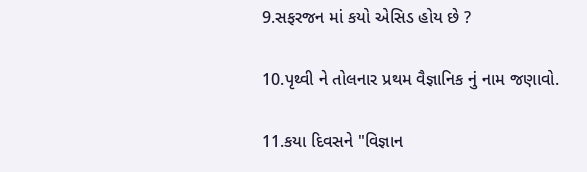9.સફરજન માં કયો એસિડ હોય છે ?

10.પૃથ્વી ને તોલનાર પ્રથમ વૈજ્ઞાનિક નું નામ જણાવો.

11.કયા દિવસને "વિજ્ઞાન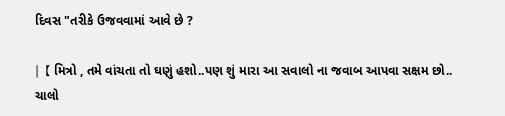દિવસ "તરીકે ઉજવવામાં આવે છે ?

|【 મિત્રો , તમે વાંચતા તો ઘણું હશો..પણ શું મારા આ સવાલો ના જવાબ આપવા સક્ષમ છો.. ચાલો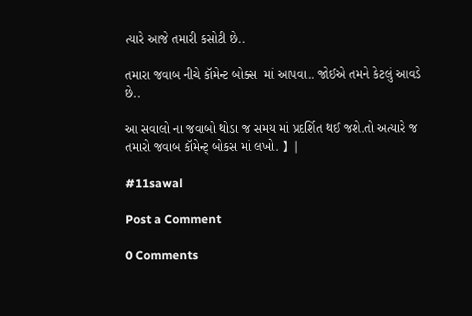ત્યારે આજે તમારી કસોટી છે..

તમારા જવાબ નીચે કૉમેન્ટ બોક્સ  માં આપવા.. જોઈએ તમને કેટલું આવડે છે..

આ સવાલો ના જવાબો થોડા જ સમય માં પ્રદર્શિત થઈ જશે.તો અત્યારે જ તમારો જવાબ કૉમેન્ટ્ બોકસ માં લખો. 】|

#11sawal

Post a Comment

0 Comments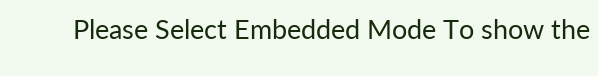Please Select Embedded Mode To show the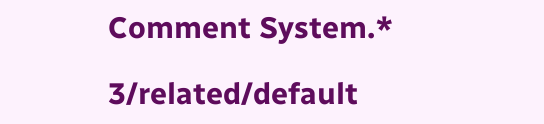Comment System.*

3/related/default